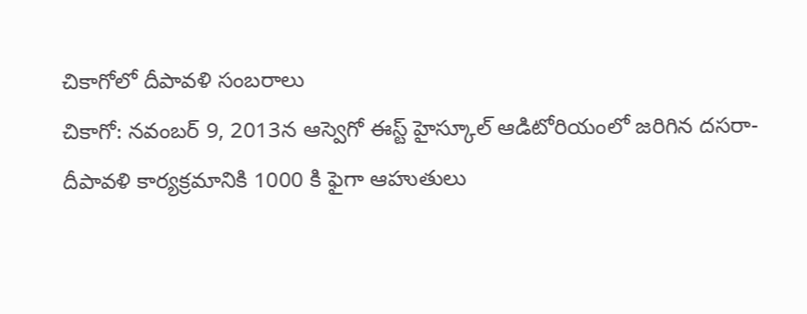చికాగోలో దీపావళి సంబరాలు
చికాగో: నవంబర్ 9, 2013న ఆస్వెగో ఈస్ట్ హైస్కూల్ ఆడిటోరియంలో జరిగిన దసరా-దీపావళి కార్యక్రమానికి 1000 కి ఫైగా ఆహుతులు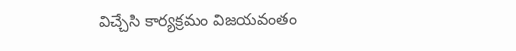విచ్చేసి కార్యక్రమం విజయవంతం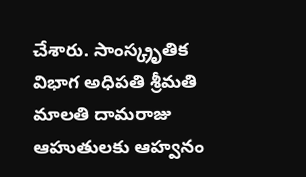చేశారు. సాంస్క్రృతిక విభాగ అధిపతి శ్రీమతి మాలతి దామరాజు ఆహుతులకు ఆహ్వనం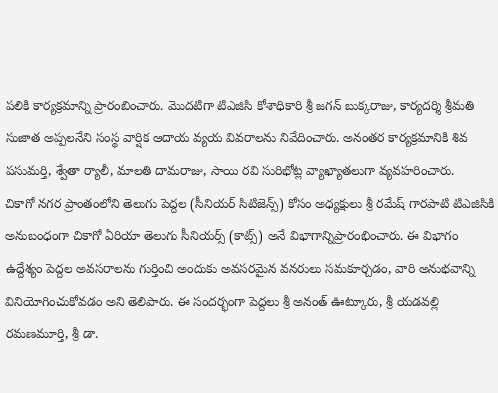పలికి కార్యక్రమాన్ని ప్రారంబించారు. మొదటిగా టిఎజిసి కోశాధికారి శ్రీ జగన్ బుక్కరాజు, కార్యదర్శి శ్రీమతి సుజాత అప్పలనేని సంస్థ వార్షిక ఆదాయ వ్యయ వివరాలను నివేదించారు. అనంతర కార్యక్రమానికి శివ పసుమర్తి, శ్వేతా ర్యాలీ, మాలతి దామరాజు, సాయి రవి సురిభోట్ల వ్యాఖ్యాతలుగా వ్యవహరించారు.
చికాగో నగర ప్రాంతంలోని తెలుగు పెద్దల (సీనియర్ సిటిజెన్స్) కోసం అధ్యక్షులు శ్రీ రమేష్ గారపాటి టిఎజిసికి అనుబంధంగా చికాగో ఏరియా తెలుగు సీనియర్స్ (కాట్స్) అనే విభాగాన్నిప్రారంభించారు. ఈ విభాగం ఉద్దేశ్యం పెద్దల అవసరాలను గుర్తించి అందుకు అవసరమైన వనరులు సమకూర్చడం, వారి అనుభవాన్ని వినియోగించుకోవడం అని తెలిపారు. ఈ సందర్భంగా పెద్దలు శ్రీ అనంత్ ఊట్కూరు, శ్రీ యడవల్లి రమణమూర్తి, శ్రీ డా.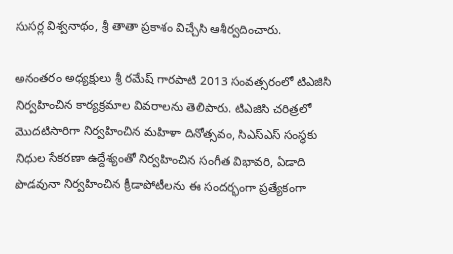సుసర్ల విశ్వనాథం, శ్రీ తాతా ప్రకాశం విచ్చేసి ఆశీర్వదించారు.

అనంతరం అధ్యక్షులు శ్రీ రమేష్ గారపాటి 2013 సంవత్సరంలో టిఎజిసి నిర్వహించిన కార్యక్రమాల వివరాలను తెలిపారు. టిఎజిసి చరిత్రలో మొదటిసారిగా నిర్వహించిన మహిళా దినోత్సవం, సిఎస్ఎస్ సంస్థకు నిధుల సేకరణా ఉద్దేశ్యంతో నిర్వహించిన సంగీత విభావరి, ఏడాది పొడవునా నిర్వహించిన క్రీడాపోటీలను ఈ సందర్భంగా ప్రత్యేకంగా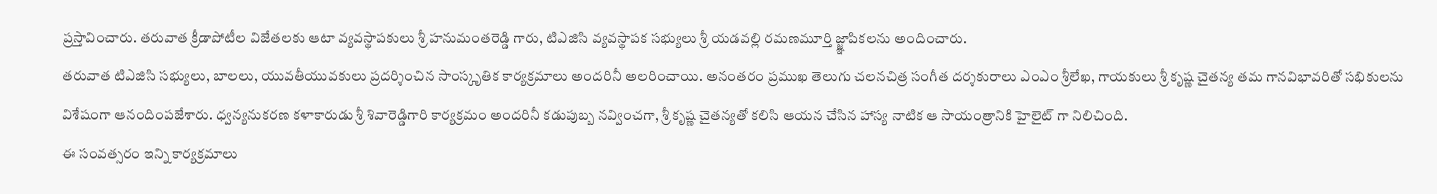ప్రస్తావించారు. తరువాత క్రీడాపోటీల విజేతలకు ఆటా వ్యవస్థాపకులు శ్రీ హనుమంతరెడ్డి గారు, టిఎజిసి వ్యవస్థాపక సభ్యులు శ్రీ యడవల్లి రమణమూర్తి జ్జ్ఞాపికలను అందించారు.
తరువాత టిఎజిసి సభ్యులు, బాలలు, యువతీయువకులు ప్రదర్శించిన సాంస్కృతిక కార్యక్రమాలు అందరినీ అలరించాయి. అనంతరం ప్రముఖ తెలుగు చలనచిత్ర సంగీత దర్శకురాలు ఎంఎం శ్రీలేఖ, గాయకులు శ్రీ కృష్ణ చైతన్య తమ గానవిభావరితో సభికులను విశేషంగా ఆనందింపజేశారు. ధ్వన్యనుకరణ కళాకారుడు శ్రీ శివారెడ్డిగారి కార్యక్రమం అందరినీ కడుపుబ్బ నవ్వించగా, శ్రీ కృష్ణ చైతన్యతో కలిసి ఆయన చేసిన హాస్య నాటిక ఆ సాయంత్రానికి హైలైట్ గా నిలిచింది.
ఈ సంవత్సరం ఇన్ని కార్యక్రమాలు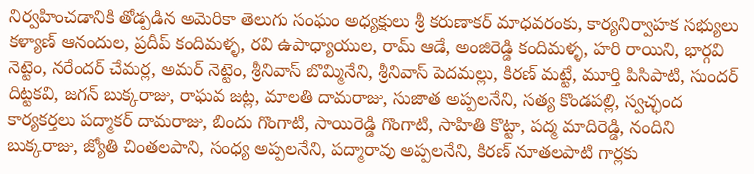నిర్వహించడానికి తోడ్పడిన అమెరికా తెలుగు సంఘం అధ్యక్షులు శ్రీ కరుణాకర్ మాధవరంకు, కార్యనిర్వాహక సభ్యులు కళ్యాణ్ ఆనందుల, ప్రదీప్ కందిమళ్ళ, రవి ఉపాధ్యాయుల, రామ్ ఆడే, అంజిరెడ్డి కందిమళ్ళ, హరి రాయిని, భార్గవి నెట్టెం, నరేందర్ చేమర్ల, అమర్ నెట్టెం, శ్రీనివాస్ బొమ్మినేని, శ్రీనివాస్ పెదమల్లు, కిరణ్ మట్టే, మూర్తి పిసిపాటి, సుందర్ దిట్టకవి, జగన్ బుక్కరాజు, రాఘవ జట్ల, మాలతి దామరాజు, సుజాత అప్పలనేని, సత్య కొండపల్లి, స్వచ్ఛంద కార్యకర్తలు పద్మాకర్ దామరాజు, బిందు గొంగాటి, సాయిరెడ్డి గొంగాటి, సాహితి కొట్టా, పద్మ మాదిరెడ్డి, నందిని బుక్కరాజు, జ్యోతి చింతలపాని, సంధ్య అప్పలనేని, పద్మారావు అప్పలనేని, కిరణ్ నూతలపాటి గార్లకు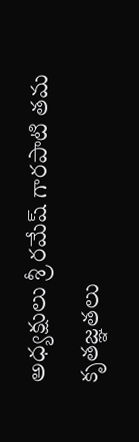అధ్యక్షులు శ్రీ రమేష్ గారపాటి తమ కృతజ్ఞతలు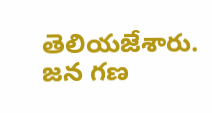తెలియజేశారు. జన గణ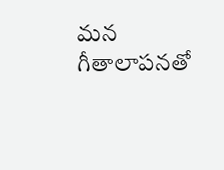మన గీతాలాపనతో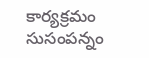కార్యక్రమం సుసంపన్నం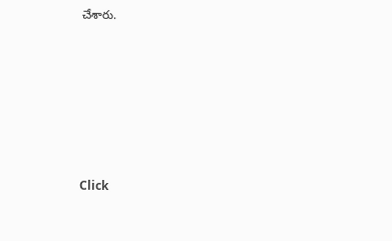చేశారు.












Click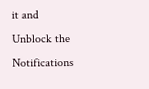it and Unblock the Notifications